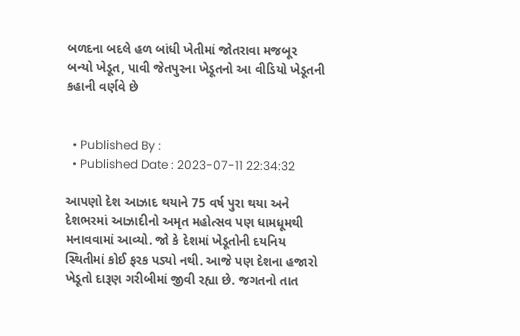બળદના બદલે હળ બાંધી ખેતીમાં જોતરાવા મજબૂર બન્યો ખેડૂત, પાવી જેતપુરના ખેડૂતનો આ વીડિયો ખેડૂતની કહાની વર્ણવે છે


  • Published By :
  • Published Date : 2023-07-11 22:34:32

આપણો દેશ આઝાદ થયાને 75 વર્ષ પુરા થયા અને દેશભરમાં આઝાદીનો અમૃત મહોત્સવ પણ ધામધૂમથી મનાવવામાં આવ્યો. જો કે દેશમાં ખેડૂતોની દયનિય સ્થિતીમાં કોઈ ફરક પડ્યો નથી. આજે પણ દેશના હજારો ખેડૂતો દારૂણ ગરીબીમાં જીવી રહ્યા છે. જગતનો તાત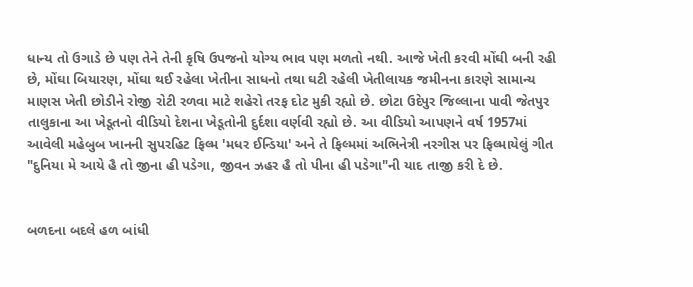ધાન્ય તો ઉગાડે છે પણ તેને તેની કૃષિ ઉપજનો યોગ્ય ભાવ પણ મળતો નથી. આજે ખેતી કરવી મોંઘી બની રહી છે, મોંઘા બિયારણ, મોંઘા થઈ રહેલા ખેતીના સાધનો તથા ઘટી રહેલી ખેતીલાયક જમીનના કારણે સામાન્ય માણસ ખેતી છોડીને રોજી રોટી રળવા માટે શહેરો તરફ દોટ મુકી રહ્યો છે. છોટા ઉદેપુર જિલ્લાના પાવી જેતપુર તાલુકાના આ ખેડૂતનો વીડિયો દેશના ખેડૂતોની દુર્દશા વર્ણવી રહ્યો છે. આ વીડિયો આપણને વર્ષ 1957માં આવેલી મહેબુબ ખાનની સુપરહિટ ફિલ્મ 'મધર ઈન્ડિયા' અને તે ફિલ્મમાં અભિનેત્રી નરગીસ પર ફિલ્માયેલું ગીત "દુનિયા મે આયે હૈ તો જીના હી પડેગા, જીવન ઝહર હૈ તો પીના હી પડેગા"ની યાદ તાજી કરી દે છે.


બળદના બદલે હળ બાંધી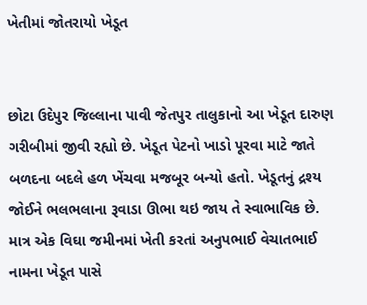ખેતીમાં જોતરાયો ખેડૂત


છોટા ઉદેપુર જિલ્લાના પાવી જેતપુર તાલુકાનો આ ખેડૂત દારુણ ગરીબીમાં જીવી રહ્યો છે. ખેડૂત પેટનો ખાડો પૂરવા માટે જાતે બળદના બદલે હળ ખેંચવા મજબૂર બન્યો હતો. ખેડૂતનું દ્રશ્ય જોઈને ભલભલાના રૂવાડા ઊભા થઇ જાય તે સ્વાભાવિક છે. માત્ર એક વિઘા જમીનમાં ખેતી કરતાં અનુપભાઈ વેચાતભાઈ નામના ખેડૂત પાસે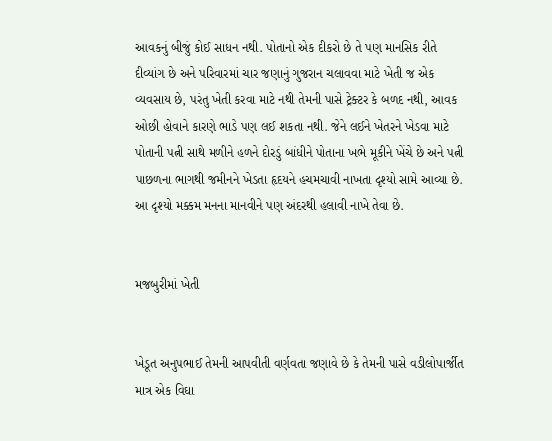આવકનું બીજું કોઈ સાધન નથી. પોતાનો એક દીકરો છે તે પણ માનસિક રીતે દીવ્યાંગ છે અને પરિવારમાં ચાર જણાનું ગુજરાન ચલાવવા માટે ખેતી જ એક વ્યવસાય છે, પરંતુ ખેતી કરવા માટે નથી તેમની પાસે ટ્રેક્ટર કે બળદ નથી, આવક ઓછી હોવાને કારણે ભાડે પણ લઈ શકતા નથી. જેને લઈને ખેતરને ખેડવા માટે પોતાની પત્ની સાથે મળીને હળને દોરડું બાંધીને પોતાના ખભે મૂકીને ખેંચે છે અને પત્ની પાછળના ભાગથી જમીનને ખેડતા હૃદયને હચમચાવી નાખતા દૃશ્યો સામે આવ્યા છે. આ દૃશ્યો મક્કમ મનના માનવીને પણ અંદરથી હલાવી નાખે તેવા છે.


મજબુરીમાં ખેતી


ખેડૂત અનુપભાઈ તેમની આપવીતી વર્ણવતા જણાવે છે કે તેમની પાસે વડીલોપાર્જીત માત્ર એક વિઘા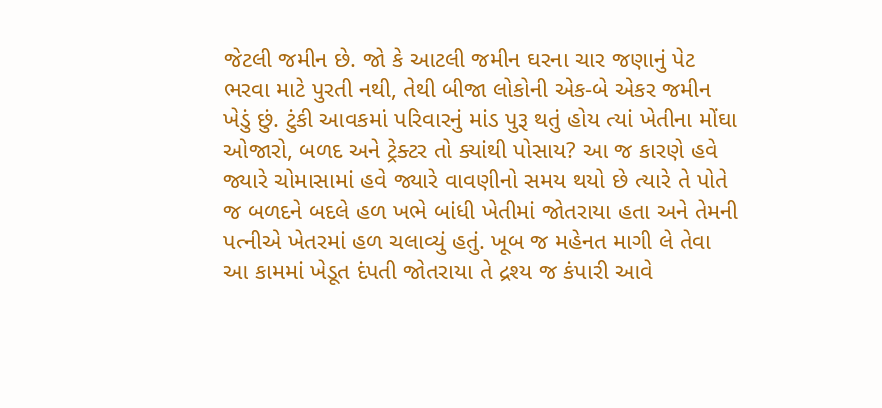જેટલી જમીન છે. જો કે આટલી જમીન ઘરના ચાર જણાનું પેટ ભરવા માટે પુરતી નથી, તેથી બીજા લોકોની એક-બે એકર જમીન ખેડું છું. ટુંકી આવકમાં પરિવારનું માંડ પુરૂ થતું હોય ત્યાં ખેતીના મોંઘા ઓજારો, બળદ અને ટ્રેક્ટર તો ક્યાંથી પોસાય? આ જ કારણે હવે જ્યારે ચોમાસામાં હવે જ્યારે વાવણીનો સમય થયો છે ત્યારે તે પોતે જ બળદને બદલે હળ ખભે બાંધી ખેતીમાં જોતરાયા હતા અને તેમની પત્નીએ ખેતરમાં હળ ચલાવ્યું હતું. ખૂબ જ મહેનત માગી લે તેવા આ કામમાં ખેડૂત દંપતી જોતરાયા તે દ્રશ્ય જ કંપારી આવે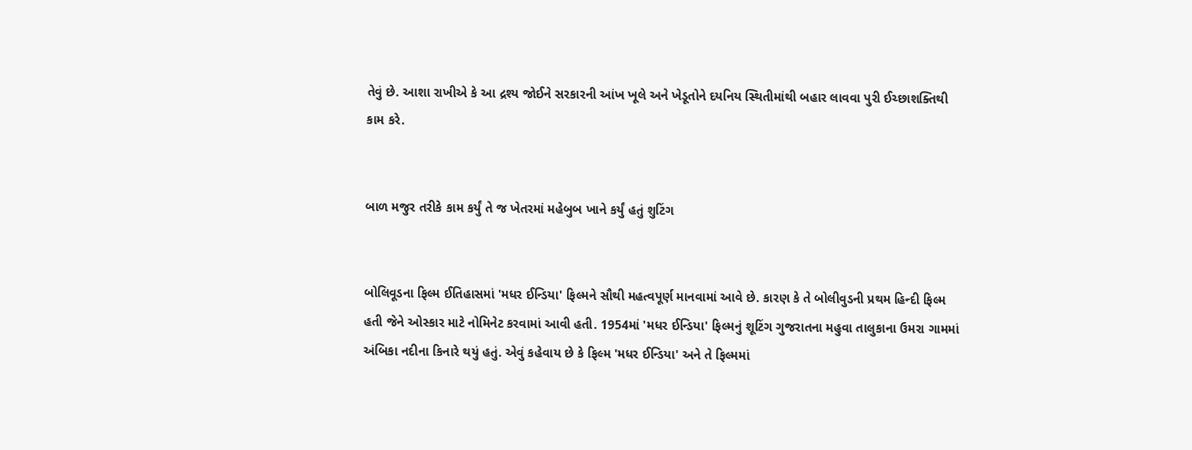તેવું છે. આશા રાખીએ કે આ દ્રશ્ય જોઈને સરકારની આંખ ખૂલે અને ખેડૂતોને દયનિય સ્થિતીમાંથી બહાર લાવવા પુરી ઈચ્છાશક્તિથી કામ કરે.


બાળ મજુર તરીકે કામ કર્યું તે જ ખેતરમાં મહેબુબ ખાને કર્યું હતું શુટિંગ


બોલિવૂડના ફિલ્મ ઈતિહાસમાં 'મધર ઈન્ડિયા' ફિલ્મને સૌથી મહત્વપૂર્ણ માનવામાં આવે છે. કારણ કે તે બોલીવુડની પ્રથમ હિન્દી ફિલ્મ હતી જેને ઓસ્કાર માટે નોમિનેટ કરવામાં આવી હતી. 1954માં 'મધર ઈન્ડિયા' ફિલ્મનું શૂટિંગ ગુજરાતના મહુવા તાલુકાના ઉમરા ગામમાં અંબિકા નદીના કિનારે થયું હતું. એવું કહેવાય છે કે ફિલ્મ 'મધર ઈન્ડિયા' અને તે ફિલ્મમાં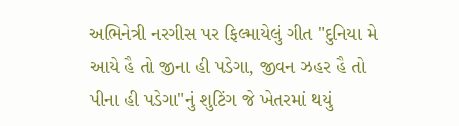અભિનેત્રી નરગીસ પર ફિલ્માયેલું ગીત "દુનિયા મે આયે હૈ તો જીના હી પડેગા, જીવન ઝહર હૈ તો પીના હી પડેગા"નું શુટિંગ જે ખેતરમાં થયું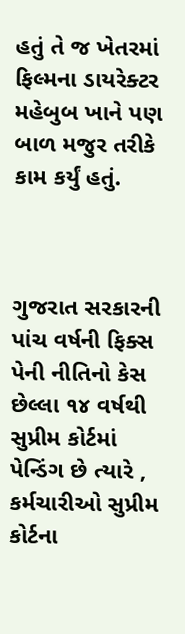હતું તે જ ખેતરમાં ફિલ્મના ડાયરેક્ટર મહેબુબ ખાને પણ બાળ મજુર તરીકે કામ કર્યું હતું.



ગુજરાત સરકારની પાંચ વર્ષની ફિક્સ પેની નીતિનો કેસ છેલ્લા ૧૪ વર્ષથી સુપ્રીમ કોર્ટમાં પેન્ડિંગ છે ત્યારે , કર્મચારીઓ સુપ્રીમ કોર્ટના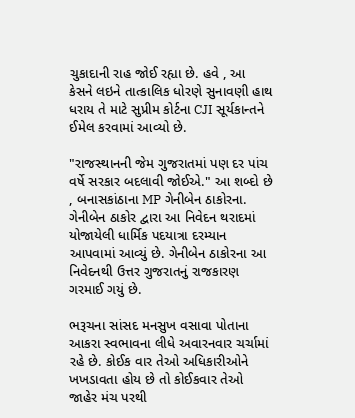ચુકાદાની રાહ જોઈ રહ્યા છે. હવે , આ કેસને લઇને તાત્કાલિક ધોરણે સુનાવણી હાથ ધરાય તે માટે સુપ્રીમ કોર્ટના CJI સૂર્યકાન્તને ઈમેલ કરવામાં આવ્યો છે.

"રાજસ્થાનની જેમ ગુજરાતમાં પણ દર પાંચ વર્ષે સરકાર બદલાવી જોઈએ." આ શબ્દો છે , બનાસકાંઠાના MP ગેનીબેન ઠાકોરના. ગેનીબેન ઠાકોર દ્વારા આ નિવેદન થરાદમાં યોજાયેલી ધાર્મિક પદયાત્રા દરમ્યાન આપવામાં આવ્યું છે. ગેનીબેન ઠાકોરના આ નિવેદનથી ઉત્તર ગુજરાતનું રાજકારણ ગરમાઈ ગયું છે.

ભરૂચના સાંસદ મનસુખ વસાવા પોતાના આકરા સ્વભાવના લીધે અવારનવાર ચર્ચામાં રહે છે. કોઈક વાર તેઓ અધિકારીઓને ખખડાવતા હોય છે તો કોઈકવાર તેઓ જાહેર મંચ પરથી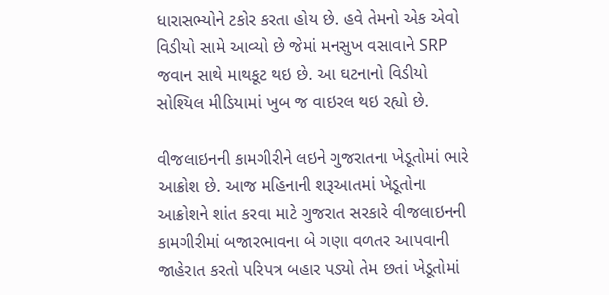ધારાસભ્યોને ટકોર કરતા હોય છે. હવે તેમનો એક એવો વિડીયો સામે આવ્યો છે જેમાં મનસુખ વસાવાને SRP જવાન સાથે માથકૂટ થઇ છે. આ ઘટનાનો વિડીયો સોશ્યિલ મીડિયામાં ખુબ જ વાઇરલ થઇ રહ્યો છે.

વીજલાઇનની કામગીરીને લઇને ગુજરાતના ખેડૂતોમાં ભારે આક્રોશ છે. આજ મહિનાની શરૂઆતમાં ખેડૂતોના આક્રોશને શાંત કરવા માટે ગુજરાત સરકારે વીજલાઇનની કામગીરીમાં બજારભાવના બે ગણા વળતર આપવાની જાહેરાત કરતો પરિપત્ર બહાર પડ્યો તેમ છતાં ખેડૂતોમાં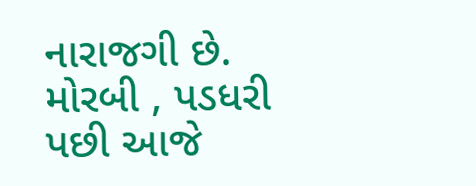નારાજગી છે. મોરબી , પડધરી પછી આજે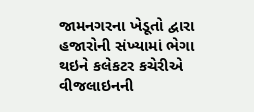જામનગરના ખેડૂતો દ્વારા હજારોની સંખ્યામાં ભેગા થઇને કલેકટર કચેરીએ વીજલાઇનની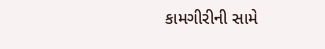કામગીરીની સામે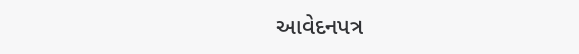આવેદનપત્ર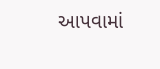આપવામાં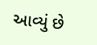આવ્યું છે